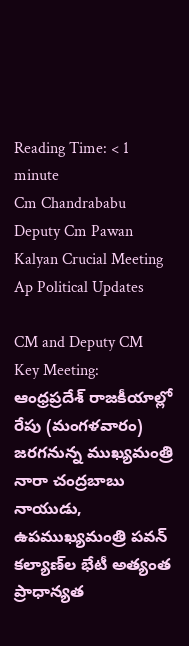Reading Time: < 1 minute
Cm Chandrababu Deputy Cm Pawan Kalyan Crucial Meeting Ap Political Updates

CM and Deputy CM Key Meeting: ఆంధ్రప్రదేశ్ రాజకీయాల్లో రేపు (మంగళవారం) జరగనున్న ముఖ్యమంత్రి నారా చంద్రబాబు నాయుడు, ఉపముఖ్యమంత్రి పవన్ కల్యాణ్‌ల భేటీ అత్యంత ప్రాధాన్యత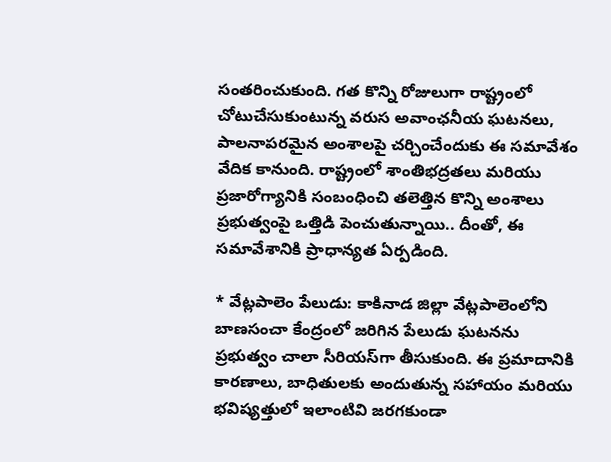సంతరించుకుంది. గత కొన్ని రోజులుగా రాష్ట్రంలో చోటుచేసుకుంటున్న వరుస అవాంఛనీయ ఘటనలు, పాలనాపరమైన అంశాలపై చర్చించేందుకు ఈ సమావేశం వేదిక కానుంది. రాష్ట్రంలో శాంతిభద్రతలు మరియు ప్రజారోగ్యానికి సంబంధించి తలెత్తిన కొన్ని అంశాలు ప్రభుత్వంపై ఒత్తిడి పెంచుతున్నాయి.. దీంతో, ఈ సమావేశానికి ప్రాధాన్యత ఏర్పడింది.

* వేట్లపాలెం పేలుడు: కాకినాడ జిల్లా వేట్లపాలెంలోని బాణసంచా కేంద్రంలో జరిగిన పేలుడు ఘటనను ప్రభుత్వం చాలా సీరియస్‌గా తీసుకుంది. ఈ ప్రమాదానికి కారణాలు, బాధితులకు అందుతున్న సహాయం మరియు భవిష్యత్తులో ఇలాంటివి జరగకుండా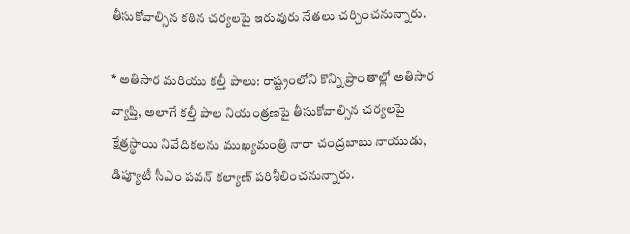తీసుకోవాల్సిన కఠిన చర్యలపై ఇరువురు నేతలు చర్చించనున్నారు.

* అతిసార మరియు కల్తీ పాలు: రాష్ట్రంలోని కొన్ని ప్రాంతాల్లో అతిసార వ్యాప్తి, అలాగే కల్తీ పాల నియంత్రణపై తీసుకోవాల్సిన చర్యలపై క్షేత్రస్థాయి నివేదికలను ముఖ్యమంత్రి నారా చంద్రబాబు నాయుడు, డిప్యూటీ సీఎం పవన్‌ కల్యాణ్‌ పరిశీలించనున్నారు.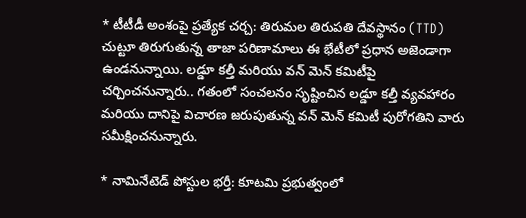* టీటీడీ అంశంపై ప్రత్యేక చర్చ: తిరుమల తిరుపతి దేవస్థానం (TTD) చుట్టూ తిరుగుతున్న తాజా పరిణామాలు ఈ భేటీలో ప్రధాన అజెండాగా ఉండనున్నాయి. లడ్డూ కల్తీ మరియు వన్ మెన్ కమిటీపై చర్చించనున్నారు.. గతంలో సంచలనం సృష్టించిన లడ్డూ కల్తీ వ్యవహారం మరియు దానిపై విచారణ జరుపుతున్న వన్ మెన్ కమిటీ పురోగతిని వారు సమీక్షించనున్నారు.

* నామినేటెడ్ పోస్టుల భర్తీ: కూటమి ప్రభుత్వంలో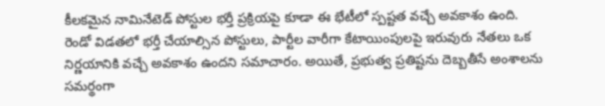కీలకమైన నామినేటెడ్ పోస్టుల భర్తీ ప్రక్రియపై కూడా ఈ భేటీలో స్పష్టత వచ్చే అవకాశం ఉంది. రెండో విడతలో భర్తీ చేయాల్సిన పోస్టులు, పార్టీల వారీగా కేటాయింపులపై ఇరువురు నేతలు ఒక నిర్ణయానికి వచ్చే అవకాశం ఉందని సమాచారం. అయితే, ప్రభుత్వ ప్రతిష్టను దెబ్బతీసే అంశాలను సమర్థంగా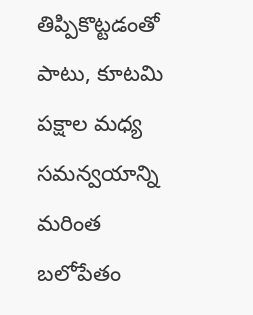తిప్పికొట్టడంతో పాటు, కూటమి పక్షాల మధ్య సమన్వయాన్ని మరింత బలోపేతం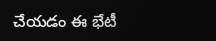చేయడం ఈ భేటీ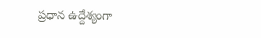ప్రధాన ఉద్దేశ్యంగా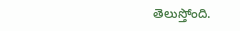తెలుస్తోంది.